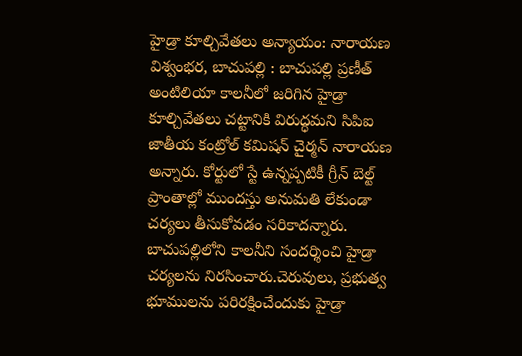హైడ్రా కూల్చివేతలు అన్యాయం: నారాయణ
విశ్వంభర, బాచుపల్లి : బాచుపల్లి ప్రణీత్ అంటిలియా కాలనీలో జరిగిన హైడ్రా కూల్చివేతలు చట్టానికి విరుద్ధమని సిపిఐ జాతీయ కంట్రోల్ కమిషన్ చైర్మన్ నారాయణ అన్నారు. కోర్టులో స్టే ఉన్నప్పటికీ గ్రీన్ బెల్ట్ ప్రాంతాల్లో ముందస్తు అనుమతి లేకుండా చర్యలు తీసుకోవడం సరికాదన్నారు. బాచుపల్లిలోని కాలనీని సందర్శించి హైడ్రా చర్యలను నిరసించారు.చెరువులు, ప్రభుత్వ భూములను పరిరక్షించేందుకు హైడ్రా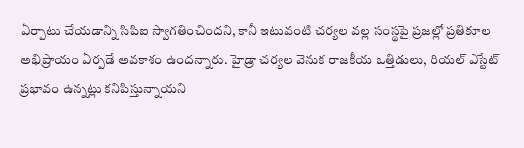ఏర్పాటు చేయడాన్ని సిపిఐ స్వాగతించిందని, కానీ ఇటువంటి చర్యల వల్ల సంస్థపై ప్రజల్లో ప్రతికూల అభిప్రాయం ఏర్పడే అవకాశం ఉందన్నారు. హైడ్రా చర్యల వెనుక రాజకీయ ఒత్తిడులు, రియల్ ఎస్టేట్ ప్రభావం ఉన్నట్లు కనిపిస్తున్నాయని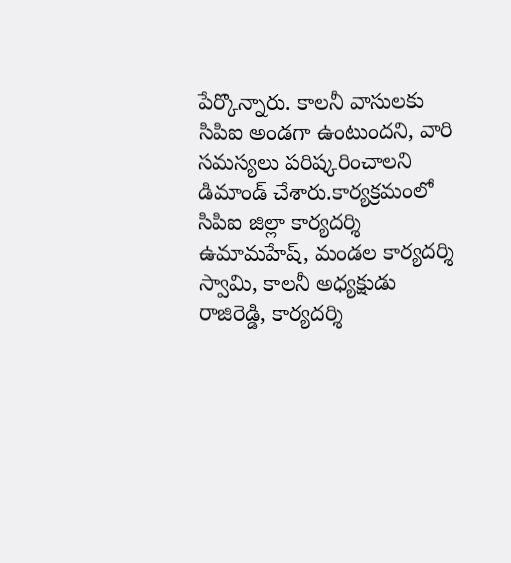పేర్కొన్నారు. కాలనీ వాసులకు సిపిఐ అండగా ఉంటుందని, వారి సమస్యలు పరిష్కరించాలని డిమాండ్ చేశారు.కార్యక్రమంలో సిపిఐ జిల్లా కార్యదర్శి ఉమామహేష్, మండల కార్యదర్శి స్వామి, కాలనీ అధ్యక్షుడు రాజిరెడ్డి, కార్యదర్శి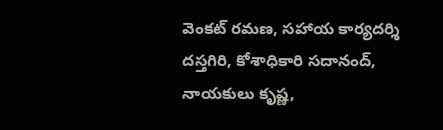వెంకట్ రమణ, సహాయ కార్యదర్శి దస్తగిరి, కోశాధికారి సదానంద్, నాయకులు కృష్ణ,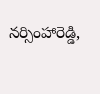నర్సింహారెడ్డి,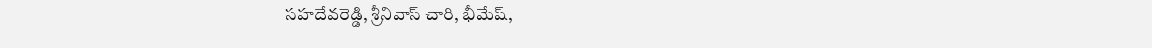సహదేవరెడ్డి, శ్రీనివాస్ చారి, భీమేష్,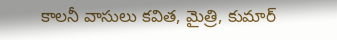కాలనీ వాసులు కవిత, మైత్రి, కుమార్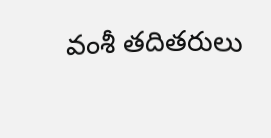వంశీ తదితరులు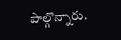పాల్గొన్నారు.